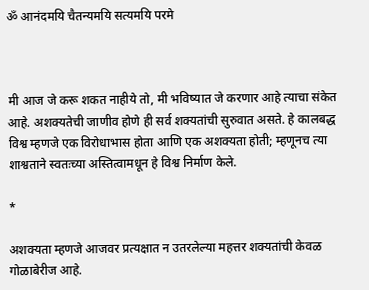ॐ आनंदमयि चैतन्यमयि सत्यमयि परमे



मी आज जे करू शकत नाहीये तो, मी भविष्यात जे करणार आहे त्याचा संकेत आहे. अशक्यतेची जाणीव होणे ही सर्व शक्यतांची सुरुवात असते. हे कालबद्ध विश्व म्हणजे एक विरोधाभास होता आणि एक अशक्यता होती; म्हणूनच त्या शाश्वता‌ने स्वतःच्या अस्तित्वामधून हे विश्व निर्माण केले.

*

अशक्यता म्हणजे आजवर प्रत्यक्षात न उतरलेल्या महत्तर शक्यतांची केवळ गोळाबेरीज आहे.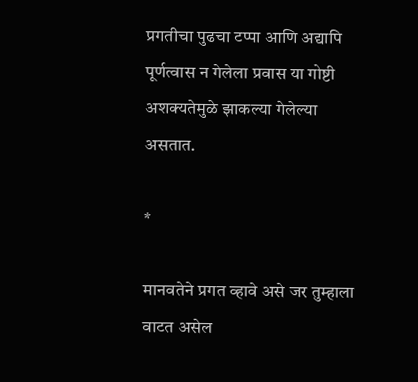प्रगतीचा पुढचा टप्पा आणि अद्यापि पूर्णत्वास न गेलेला प्रवास या गोष्टी अशक्यतेमुळे झाकल्या गेलेल्या असतात.

*

मानवतेने प्रगत व्हावे असे जर तुम्हाला वाटत असेल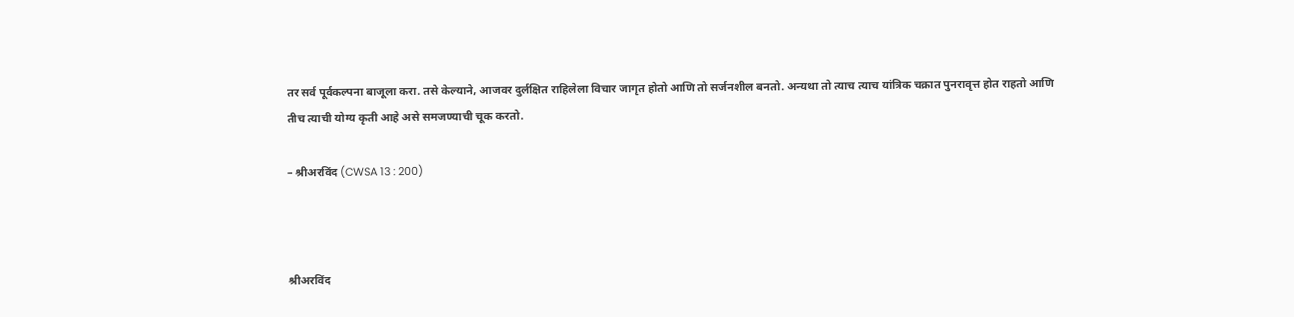तर सर्व पूर्वकल्पना बाजूला करा. तसे केल्याने, आजवर दुर्लक्षित राहिलेला विचार जागृत होतो आणि तो सर्जनशील बनतो. अन्यथा तो त्याच त्याच यांत्रिक चक्रात पुनरावृत्त होत राहतो आणि तीच त्याची योग्य कृती आहे असे समजण्याची चूक करतो.

– श्रीअरविंद (CWSA 13 : 200)



श्रीअरविंद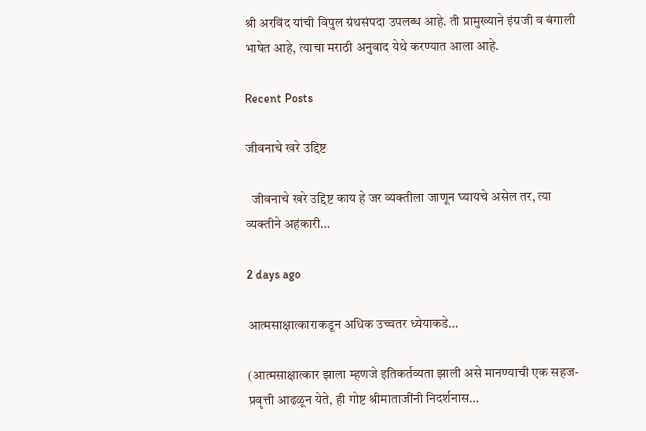श्री अरविंद यांची विपुल ग्रंथसंपदा उपलब्ध आहे. ती प्रामुख्याने इंग्रजी व बंगाली भाषेत आहे, त्याचा मराठी अनुवाद येथे करण्यात आला आहे.

Recent Posts

जीवनाचे खरे उद्दिष्ट

  जीवनाचे खरे उद्दिष्ट काय हे जर व्यक्तीला जाणून घ्यायचे असेल तर, त्या व्यक्तीने अहंकारी…

2 days ago

आत्मसाक्षात्काराकडून अधिक उच्चतर ध्येयाकडे…

(आत्मसाक्षात्कार झाला म्हणजे इतिकर्तव्यता झाली असे मानण्याची एक सहज-प्रवृत्ती आढळून येते, ही गोष्ट श्रीमाताजींनी निदर्शनास…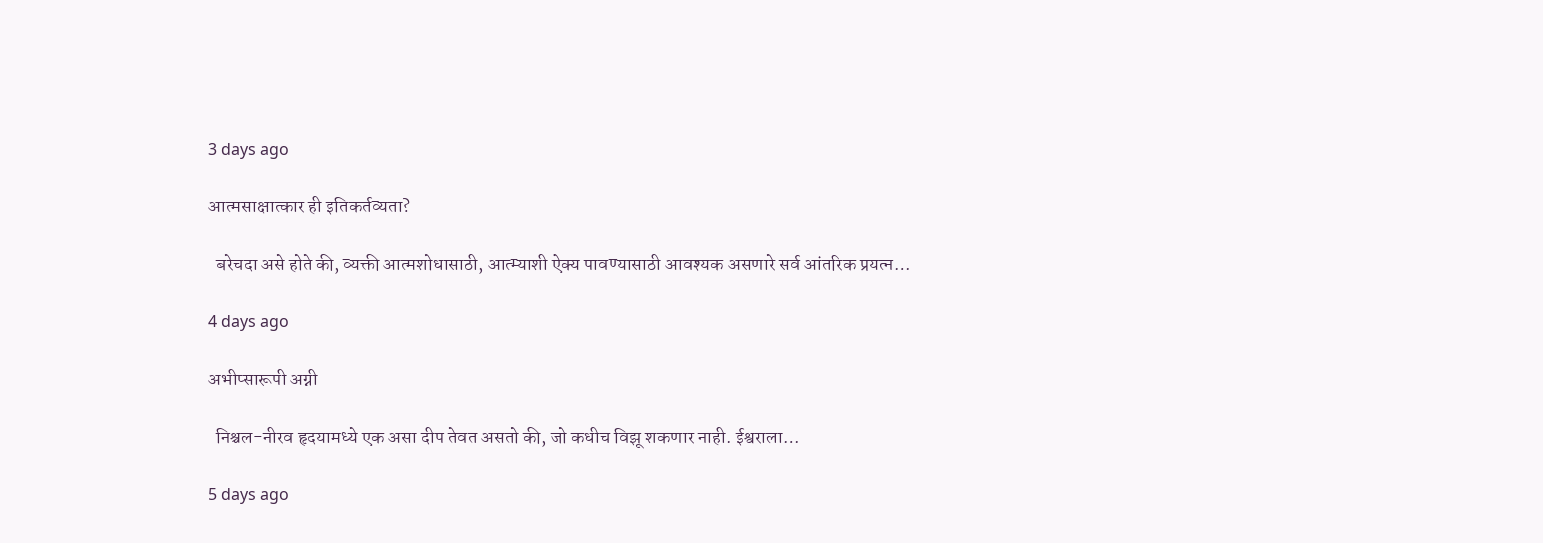3 days ago

आत्मसाक्षात्कार ही इतिकर्तव्यता?

  बरेचदा असे होते की, व्यक्ती आत्मशोधासाठी, आत्म्याशी ऐक्य पावण्यासाठी आवश्यक असणारे सर्व आंतरिक प्रयत्न…

4 days ago

अभीप्सारूपी अग्नी

  निश्चल-नीरव हृदयामध्ये एक असा दीप तेवत असतो की, जो कधीच विझू शकणार नाही. ईश्वराला…

5 days ago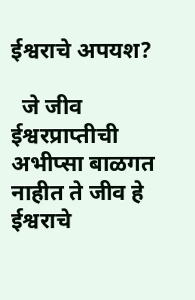ईश्वरा‌चे अपयश?

  जे जीव ईश्वरप्राप्तीची अभीप्सा बाळगत नाहीत ते जीव हे ईश्वरा‌चे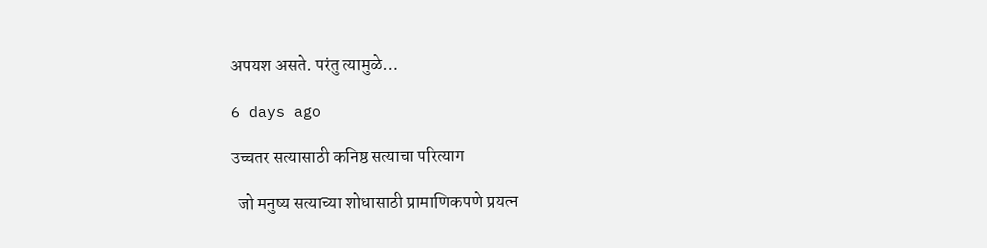अपयश असते. परंतु त्यामुळे…

6 days ago

उच्चतर सत्यासाठी कनिष्ठ सत्याचा परित्याग

  जो मनुष्य सत्याच्या शोधासाठी प्रामाणिकपणे प्रयत्न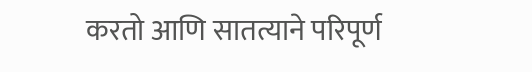करतो आणि सातत्याने परिपूर्ण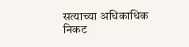सत्याच्या अधिकाधिक निकट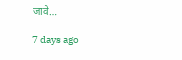जावे…

7 days ago